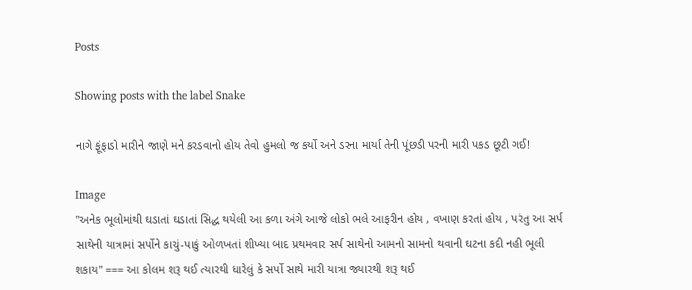Posts

Showing posts with the label Snake

નાગે ફૂંફાડો મારીને જાણે મને કરડવાનો હોય તેવો હુમલો જ કર્યો અને ડરના માર્યા તેની પૂંછડી પરની મારી પકડ છૂટી ગઈ!

Image
"અનેક ભૂલોમાંથી ઘડાતાં ઘડાતાં સિદ્ધ થયેલી આ કળા અંગે આજે લોકો ભલે આફરીન હોય , વખાણ કરતાં હોય , પરંતુ આ સર્પ સાથેની યાત્રામાં સર્પોને કાચું-પાકું ઓળખતાં શીખ્યા બાદ પ્રથમવાર સર્પ સાથેનો આમનો સામનો થવાની ઘટના કદી નહી ભૂલી શકાય" === આ કોલમ શરૂ થઈ ત્યારથી ધારેલું કે સર્પો સાથે મારી યાત્રા જ્યારથી શરૂ થઈ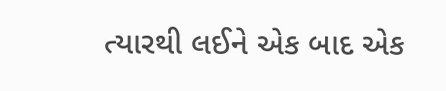ત્યારથી લઈને એક બાદ એક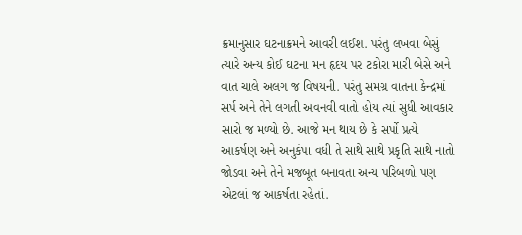ક્રમાનુસાર ઘટનાક્રમને આવરી લઈશ. પરંતુ લખવા બેસું ત્યારે અન્ય કોઈ ઘટના મન હૃદય પર ટકોરા મારી બેસે અને વાત ચાલે અલગ જ વિષયની. પરંતુ સમગ્ર વાતના કેન્દ્રમાં સર્પ અને તેને લગતી અવનવી વાતો હોય ત્યાં સુધી આવકાર સારો જ મળ્યો છે. આજે મન થાય છે કે સર્પો પ્રત્યે આકર્ષણ અને અનુકંપા વધી તે સાથે સાથે પ્રકૃતિ સાથે નાતો જોડવા અને તેને મજબૂત બનાવતા અન્ય પરિબળો પણ એટલાં જ આકર્ષતા રહેતાં.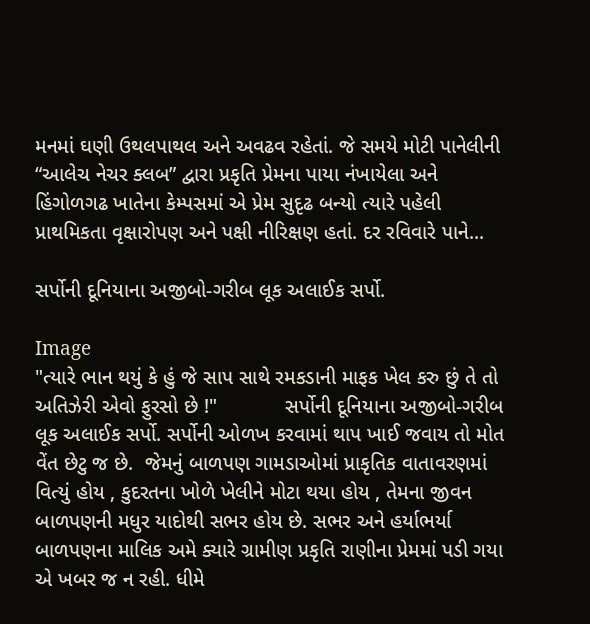મનમાં ઘણી ઉથલપાથલ અને અવઢવ રહેતાં. જે સમયે મોટી પાનેલીની “આલેચ નેચર ક્લબ” દ્વારા પ્રકૃતિ પ્રેમના પાયા નંખાયેલા અને હિંગોળગઢ ખાતેના કેમ્પસમાં એ પ્રેમ સુદૃઢ બન્યો ત્યારે પહેલી પ્રાથમિકતા વૃક્ષારોપણ અને પક્ષી નીરિક્ષણ હતાં. દર રવિવારે પાને...

સર્પોની દૂનિયાના અજીબો-ગરીબ લૂક અલાઈક સર્પો.

Image
"ત્યારે ભાન થયું કે હું જે સાપ સાથે રમકડાની માફક ખેલ કરુ છું તે તો અતિઝેરી એવો ફુરસો છે !"            સર્પોની દૂનિયાના અજીબો-ગરીબ લૂક અલાઈક સર્પો. સર્પોની ઓળખ કરવામાં થાપ ખાઈ જવાય તો મોત વેંત છેટુ જ છે.  જેમનું બાળપણ ગામડાઓમાં પ્રાકૃતિક વાતાવરણમાં વિત્યું હોય , કુદરતના ખોળે ખેલીને મોટા થયા હોય , તેમના જીવન બાળપણની મધુર યાદોથી સભર હોય છે. સભર અને હર્યાભર્યા બાળપણના માલિક અમે ક્યારે ગ્રામીણ પ્રકૃતિ રાણીના પ્રેમમાં પડી ગયા એ ખબર જ ન રહી. ધીમે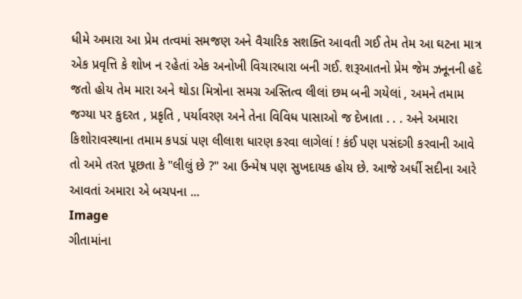ધીમે અમારા આ પ્રેમ તત્વમાં સમજણ અને વૈચારિક સશક્તિ આવતી ગઈ તેમ તેમ આ ઘટના માત્ર એક પ્રવૃત્તિ કે શોખ ન રહેતાં એક અનોખી વિચારધારા બની ગઈ. શરૂઆતનો પ્રેમ જેમ ઝનૂનની હદે જતો હોય તેમ મારા અને થોડા મિત્રોના સમગ્ર અસ્તિત્વ લીલાં છમ બની ગયેલાં , અમને તમામ જગ્યા પર કુદરત , પ્રકૃતિ , પર્યાવરણ અને તેના વિવિધ પાસાઓ જ દેખાતા . . . અને અમારા કિશોરાવસ્થાના તમામ કપડાં પણ લીલાશ ધારણ કરવા લાગેલાં ! કંઈ પણ પસંદગી કરવાની આવે તો અમે તરત પૂછતા કે "લીલું છે ?" આ ઉન્મેષ પણ સુખદાયક હોય છે. આજે અર્ધી સદીના આરે આવતાં અમારા એ બચપના ...
Image
ગીતામાંના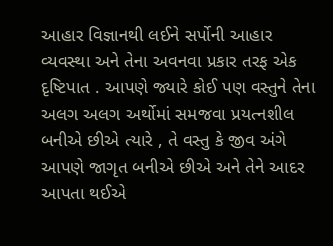આહાર વિજ્ઞાનથી લઈને સર્પોની આહાર વ્યવસ્થા અને તેના અવનવા પ્રકાર તરફ એક દૃષ્ટિપાત . આપણે જ્યારે કોઈ પણ વસ્તુને તેના અલગ અલગ અર્થોમાં સમજવા પ્રયત્નશીલ બનીએ છીએ ત્યારે , તે વસ્તુ કે જીવ અંગે આપણે જાગૃત બનીએ છીએ અને તેને આદર આપતા થઈએ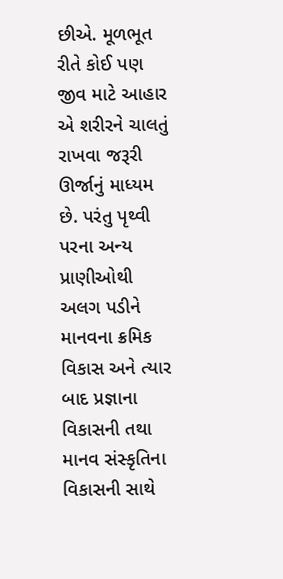છીએ. મૂળભૂત રીતે કોઈ પણ જીવ માટે આહાર એ શરીરને ચાલતું રાખવા જરૂરી ઊર્જાનું માધ્યમ છે. પરંતુ પૃથ્વી પરના અન્ય પ્રાણીઓથી અલગ પડીને માનવના ક્રમિક વિકાસ અને ત્યાર બાદ પ્રજ્ઞાના વિકાસની તથા માનવ સંસ્કૃતિના વિકાસની સાથે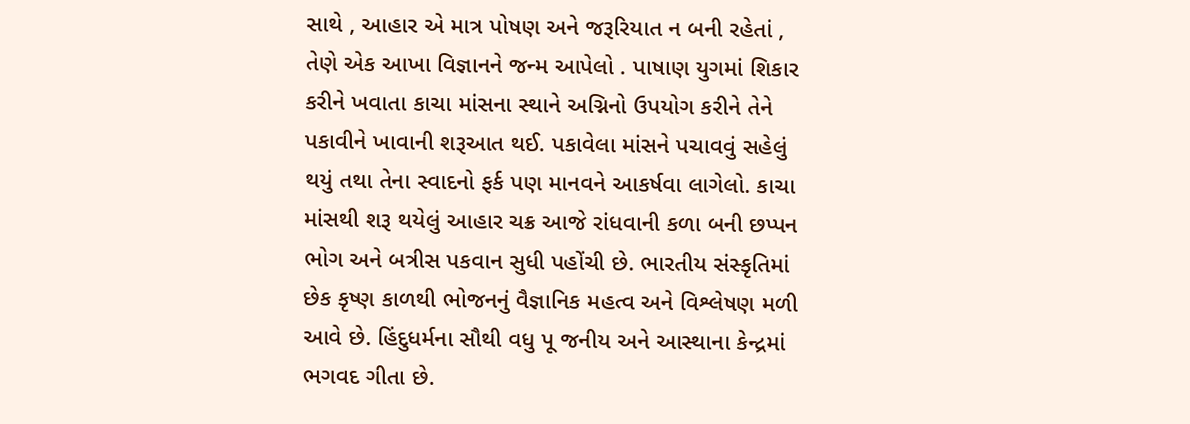સાથે , આહાર એ માત્ર પોષણ અને જરૂરિયાત ન બની રહેતાં , તેણે એક આખા વિજ્ઞાનને જન્મ આપેલો . પાષાણ યુગમાં શિકાર કરીને ખવાતા કાચા માંસના સ્થાને અગ્નિનો ઉપયોગ કરીને તેને પકાવીને ખાવાની શરૂઆત થઈ. પકાવેલા માંસને પચાવવું સહેલું થયું તથા તેના સ્વાદનો ફર્ક પણ માનવને આકર્ષવા લાગેલો. કાચા માંસથી શરૂ થયેલું આહાર ચક્ર આજે રાંધવાની કળા બની છપ્પન ભોગ અને બત્રીસ પકવાન સુધી પહોંચી છે. ભારતીય સંસ્કૃતિમાં છેક કૃષ્ણ કાળથી ભોજનનું વૈજ્ઞાનિક મહત્વ અને વિશ્લેષણ મળી આવે છે. હિંદુધર્મના સૌથી વધુ પૂ જનીય અને આસ્થાના કેન્દ્રમાં ભગવદ ગીતા છે.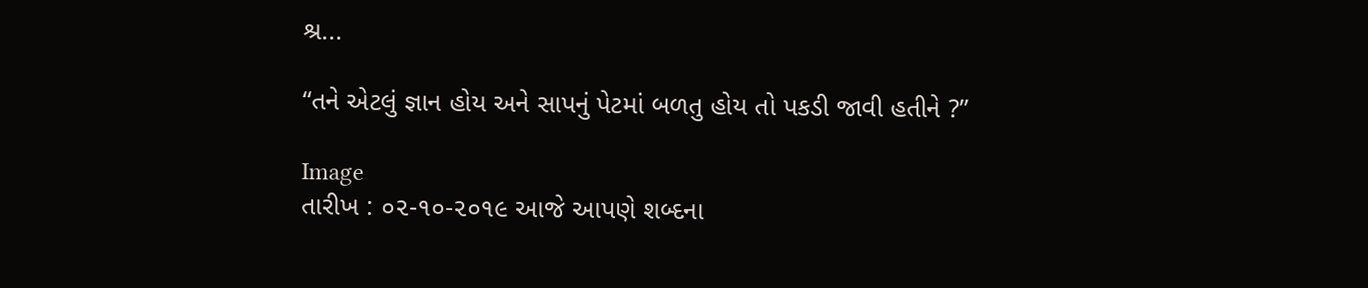શ્ર...

“તને એટલું જ્ઞાન હોય અને સાપનું પેટમાં બળતુ હોય તો પકડી જાવી હતીને ?”

Image
તારીખ : ૦૨-૧૦-૨૦૧૯ આજે આપણે શબ્દના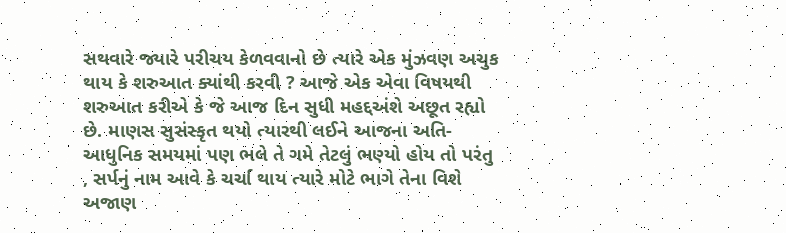સથવારે જ્યારે પરીચય કેળવવાનો છે ત્યારે એક મુંઝવણ અચુક થાય કે શરુઆત ક્યાંથી કરવી ? આજે એક એવા વિષયથી શરુઆત કરીએ કે જે આજ દિન સુધી મહદ્દઅંશે અછૂત રહ્યો છે. માણસ સુસંસ્કૃત થયો ત્યારથી લઈને આજના અતિ-આધુનિક સમયમાં પણ ભલે તે ગમે તેટલું ભણ્યો હોય તો પરંતુ , સર્પનું નામ આવે કે ચર્ચા થાય ત્યારે મોટે ભાગે તેના વિશે અજાણ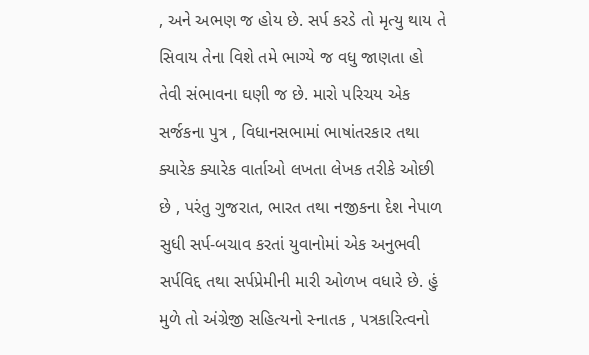, અને અભણ જ હોય છે. સર્પ કરડે તો મૃત્યુ થાય તે સિવાય તેના વિશે તમે ભાગ્યે જ વધુ જાણતા હો તેવી સંભાવના ઘણી જ છે. મારો પરિચય એક સર્જકના પુત્ર , વિધાનસભામાં ભાષાંતરકાર તથા ક્યારેક ક્યારેક વાર્તાઓ લખતા લેખક તરીકે ઓછી છે , પરંતુ ગુજરાત, ભારત તથા નજીકના દેશ નેપાળ સુધી સર્પ-બચાવ કરતાં યુવાનોમાં એક અનુભવી સર્પવિદ્દ તથા સર્પપ્રેમીની મારી ઓળખ વધારે છે. હું મુળે તો અંગ્રેજી સહિત્યનો સ્નાતક , પત્રકારિત્વનો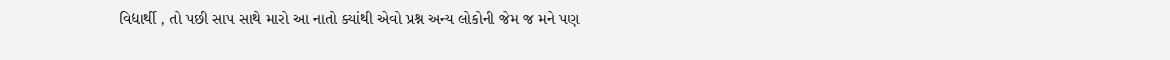વિદ્યાર્થી , તો પછી સાપ સાથે મારો આ નાતો ક્યાંથી એવો પ્રશ્ન અન્ય લોકોની જેમ જ મને પણ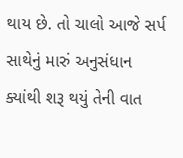થાય છે. તો ચાલો આજે સર્પ સાથેનું મારું અનુસંધાન ક્યાંથી શરૂ થયું તેની વાત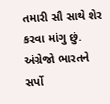તમારી સૌ સાથે શેર કરવા માંગુ છું. અંગ્રેજો ભારતને સર્પો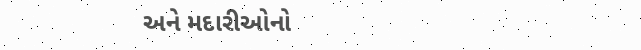અને મદારીઓનો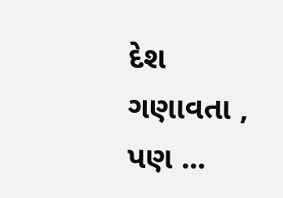દેશ ગણાવતા , પણ ...